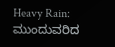Heavy Rain: ಮುಂದುವರಿದ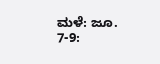ಮಳೆ: ಜೂ. 7-9: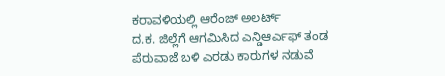ಕರಾವಳಿಯಲ್ಲಿ ಆರೆಂಜ್ ಅಲರ್ಟ್
ದ.ಕ. ಜಿಲ್ಲೆಗೆ ಆಗಮಿಸಿದ ಎನ್ಡಿಆರ್ಎಫ್ ತಂಡ
ಪೆರುವಾಜೆ ಬಳಿ ಎರಡು ಕಾರುಗಳ ನಡುವೆ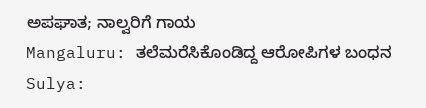ಅಪಘಾತ; ನಾಲ್ವರಿಗೆ ಗಾಯ
Mangaluru: ತಲೆಮರೆಸಿಕೊಂಡಿದ್ದ ಆರೋಪಿಗಳ ಬಂಧನ
Sulya: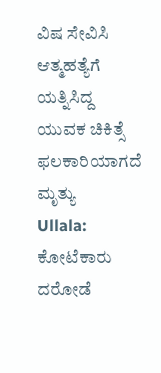ವಿಷ ಸೇವಿಸಿ ಆತ್ಮಹತ್ಯೆಗೆ ಯತ್ನಿಸಿದ್ದ ಯುವಕ ಚಿಕಿತ್ಸೆ ಫಲಕಾರಿಯಾಗದೆ ಮೃತ್ಯು
Ullala: ಕೋಟೆಕಾರು ದರೋಡೆ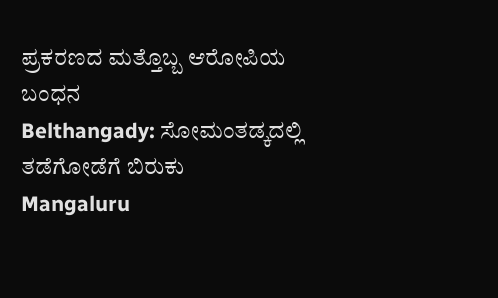ಪ್ರಕರಣದ ಮತ್ತೊಬ್ಬ ಆರೋಪಿಯ ಬಂಧನ
Belthangady: ಸೋಮಂತಡ್ಕದಲ್ಲಿ ತಡೆಗೋಡೆಗೆ ಬಿರುಕು
Mangaluru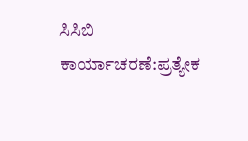ಸಿಸಿಬಿ ಕಾರ್ಯಾಚರಣೆ:ಪ್ರತ್ಯೇಕ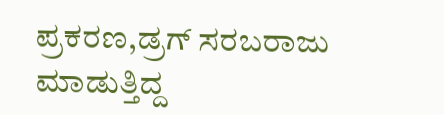ಪ್ರಕರಣ,ಡ್ರಗ್ ಸರಬರಾಜು ಮಾಡುತ್ತಿದ್ದ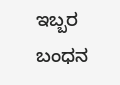ಇಬ್ಬರ ಬಂಧನ